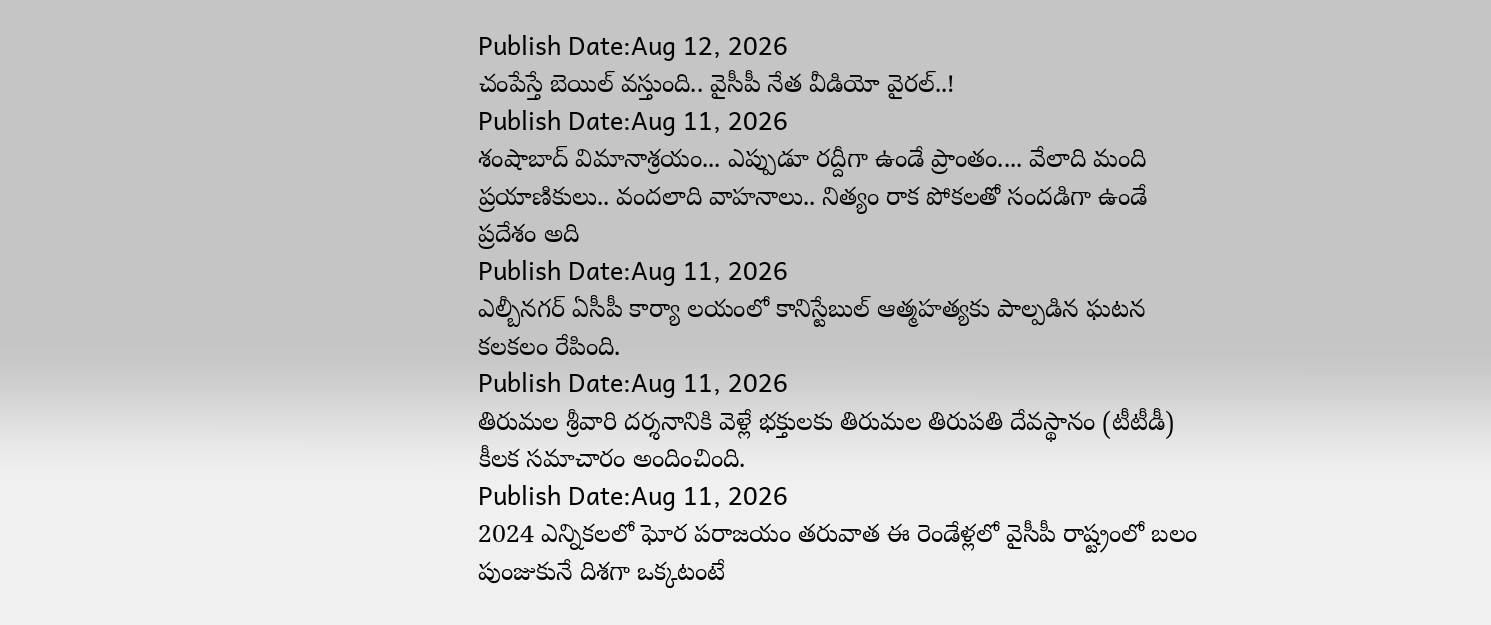Publish Date:Aug 12, 2026
చంపేస్తే బెయిల్ వస్తుంది.. వైసీపీ నేత వీడియో వైరల్..!
Publish Date:Aug 11, 2026
శంషాబాద్ విమానాశ్రయం... ఎప్పుడూ రద్దీగా ఉండే ప్రాంతం.... వేలాది మంది ప్రయాణికులు.. వందలాది వాహనాలు.. నిత్యం రాక పోకలతో సందడిగా ఉండే ప్రదేశం అది
Publish Date:Aug 11, 2026
ఎల్బీనగర్ ఏసీపీ కార్యా లయంలో కానిస్టేబుల్ ఆత్మహత్యకు పాల్పడిన ఘటన కలకలం రేపింది.
Publish Date:Aug 11, 2026
తిరుమల శ్రీవారి దర్శనానికి వెళ్లే భక్తులకు తిరుమల తిరుపతి దేవస్థానం (టీటీడీ) కీలక సమాచారం అందించింది.
Publish Date:Aug 11, 2026
2024 ఎన్నికలలో ఘోర పరాజయం తరువాత ఈ రెండేళ్లలో వైసీపీ రాష్ట్రంలో బలం పుంజుకునే దిశగా ఒక్కటంటే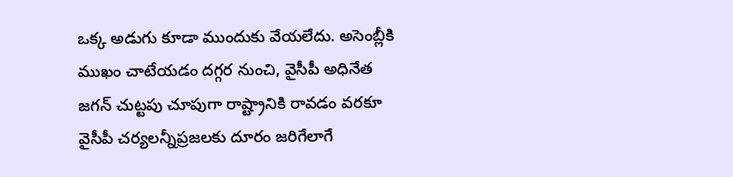ఒక్క అడుగు కూడా ముందుకు వేయలేదు. అసెంబ్లీకి ముఖం చాటేయడం దగ్గర నుంచి, వైసీపీ అధినేత జగన్ చుట్టపు చూపుగా రాష్ట్రానికి రావడం వరకూ వైసీపీ చర్యలన్నీప్రజలకు దూరం జరిగేలాగే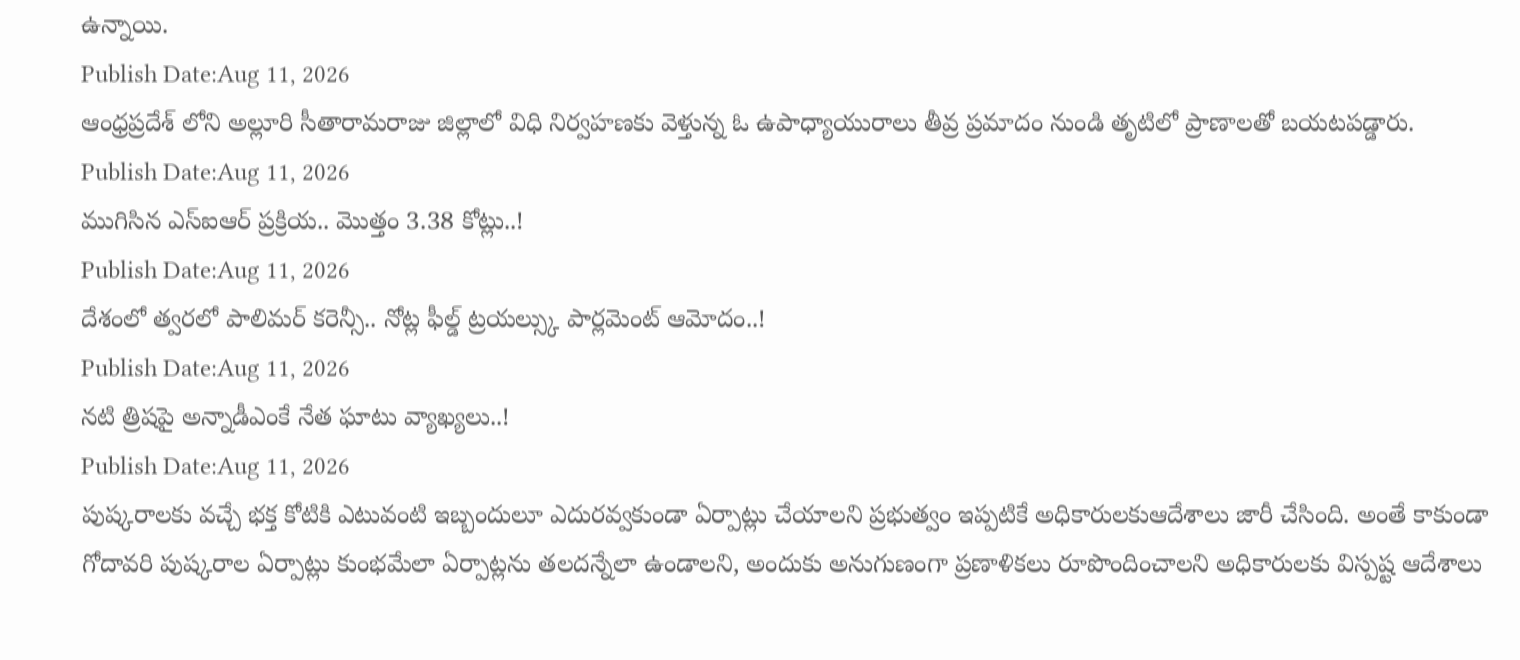ఉన్నాయి.
Publish Date:Aug 11, 2026
ఆంధ్రప్రదేశ్ లోని అల్లూరి సీతారామరాజు జిల్లాలో విధి నిర్వహణకు వెళ్తున్న ఓ ఉపాధ్యాయురాలు తీవ్ర ప్రమాదం నుండి తృటిలో ప్రాణాలతో బయటపడ్డారు.
Publish Date:Aug 11, 2026
ముగిసిన ఎస్ఐఆర్ ప్రక్రియ.. మొత్తం 3.38 కోట్లు..!
Publish Date:Aug 11, 2026
దేశంలో త్వరలో పాలిమర్ కరెన్సీ.. నోట్ల ఫీల్డ్ ట్రయల్స్కు పార్లమెంట్ ఆమోదం..!
Publish Date:Aug 11, 2026
నటి త్రిషపై అన్నాడీఎంకే నేత ఘాటు వ్యాఖ్యలు..!
Publish Date:Aug 11, 2026
పుష్కరాలకు వచ్చే భక్త కోటికి ఎటువంటి ఇబ్బందులూ ఎదురవ్వకుండా ఏర్పాట్లు చేయాలని ప్రభుత్వం ఇప్పటికే అధికారులకుఆదేశాలు జారీ చేసింది. అంతే కాకుండా గోదావరి పుష్కరాల ఏర్పాట్లు కుంభమేలా ఏర్పాట్లను తలదన్నేలా ఉండాలని, అందుకు అనుగుణంగా ప్రణాళికలు రూపొందించాలని అధికారులకు విస్పష్ట ఆదేశాలు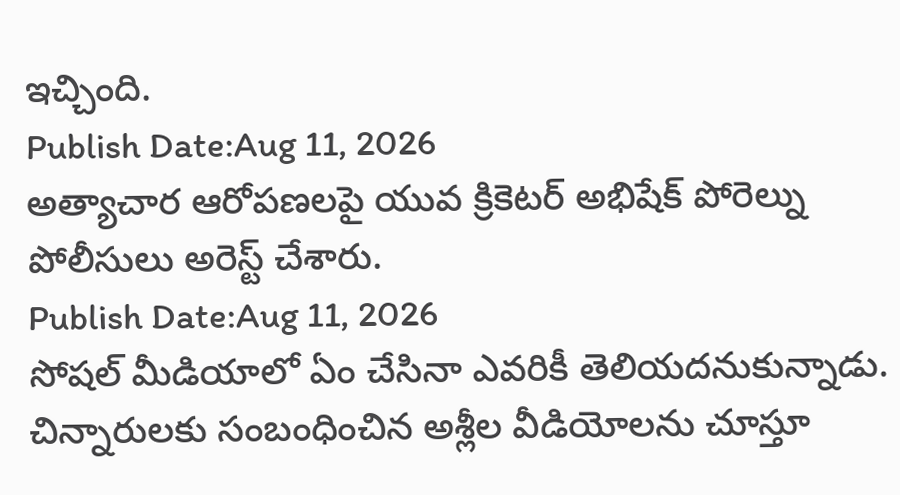ఇచ్చింది.
Publish Date:Aug 11, 2026
అత్యాచార ఆరోపణలపై యువ క్రికెటర్ అభిషేక్ పోరెల్ను పోలీసులు అరెస్ట్ చేశారు.
Publish Date:Aug 11, 2026
సోషల్ మీడియాలో ఏం చేసినా ఎవరికీ తెలియదనుకున్నాడు. చిన్నారులకు సంబంధించిన అశ్లీల వీడియోలను చూస్తూ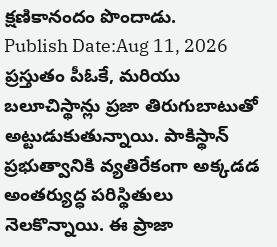క్షణికానందం పొందాడు.
Publish Date:Aug 11, 2026
ప్రస్తుతం పీఓకే, మరియు బలూచిస్థాన్లు ప్రజా తిరుగుబాటుతో అట్టుడుకుతున్నాయి. పాకిస్థాన్ ప్రభుత్వానికి వ్యతిరేకంగా అక్కడడ అంతర్యుద్ధ పరిస్థితులు నెలకొన్నాయి. ఈ ప్రాజా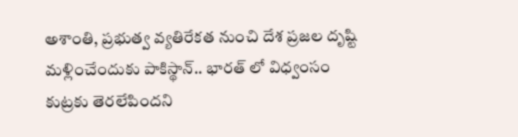అశాంతి, ప్రభుత్వ వ్యతిరేకత నుంచి దేశ ప్రజల దృష్టి మళ్లించేందుకు పాకిస్థాన్.. భారత్ లో విధ్వంసం కుట్రకు తెరలేపిందని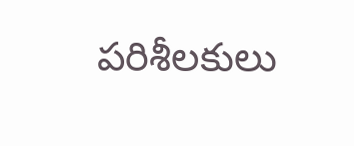పరిశీలకులు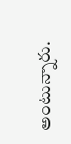అంటున్నారు.